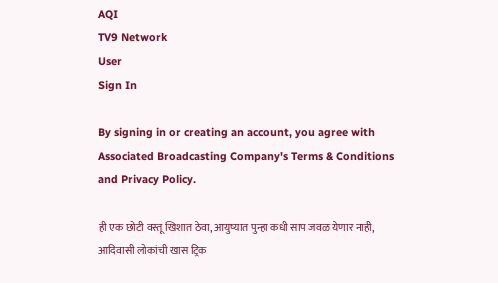AQI
TV9 Network
User
Sign In

By signing in or creating an account, you agree with Associated Broadcasting Company's Terms & Conditions and Privacy Policy.

ही एक छोटी वस्तू खिशात ठेवा, आयुष्यात पुन्हा कधी साप जवळ येणार नाही, आदिवासी लोकांची खास ट्रिक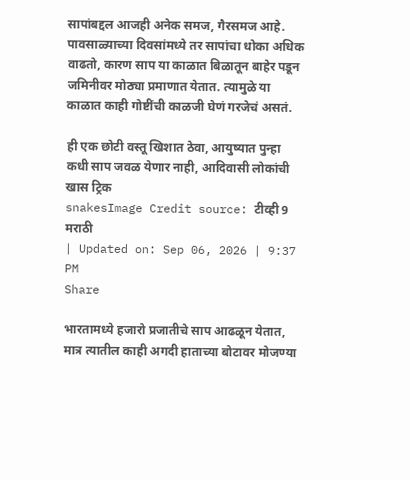सापांबद्दल आजही अनेक समज, गैरसमज आहे. पावसाळ्याच्या दिवसांमध्ये तर सापांचा धोका अधिक वाढतो, कारण साप या काळात बिळातून बाहेर पडून जमिनीवर मोठ्या प्रमाणात येतात. त्यामुळे या काळात काही गोष्टींची काळजी घेणं गरजेचं असतं.

ही एक छोटी वस्तू खिशात ठेवा, आयुष्यात पुन्हा कधी साप जवळ येणार नाही, आदिवासी लोकांची खास ट्रिक
snakesImage Credit source: टीव्ही 9 मराठी
| Updated on: Sep 06, 2026 | 9:37 PM
Share

भारतामध्ये हजारो प्रजातीचे साप आढळून येतात, मात्र त्यातील काही अगदी हाताच्या बोटावर मोजण्या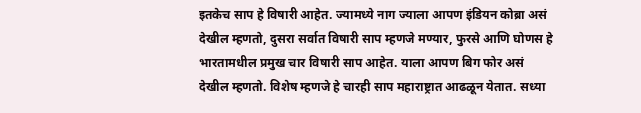इतकेच साप हे विषारी आहेत. ज्यामध्ये नाग ज्याला आपण इंडियन कोब्रा असं देखील म्हणतो, दुसरा सर्वात विषारी साप म्हणजे मण्यार, फुरसे आणि घोणस हे भारतामधील प्रमुख चार विषारी साप आहेत. याला आपण बिग फोर असं देखील म्हणतो. विशेष म्हणजे हे चारही साप महाराष्ट्रात आढळून येतात. सध्या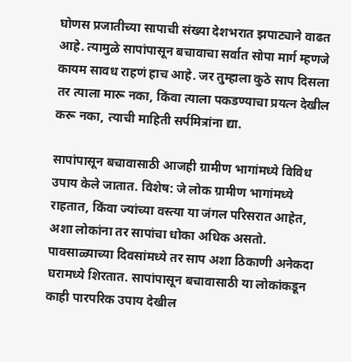घोणस प्रजातीच्या सापाची संख्या देशभरात झपाट्याने वाढत आहे. त्यामुळे सापांपासून बचावाचा सर्वात सोपा मार्ग म्हणजे कायम सावध राहणं हाच आहे. जर तुम्हाला कुठे साप दिसला तर त्याला मारू नका, किंवा त्याला पकडण्याचा प्रयत्न देखील करू नका, त्याची माहिती सर्पमित्रांना द्या.

सापांपासून बचावासाठी आजही ग्रामीण भागांमध्ये विविध उपाय केले जातात. विशेष: जे लोक ग्रामीण भागांमध्ये राहतात, किंवा ज्यांच्या वस्त्या या जंगल परिसरात आहेत, अशा लोकांना तर सापांचा धोका अधिक असतो. पावसाळ्याच्या दिवसांमध्ये तर साप अशा ठिकाणी अनेकदा घरामध्ये शिरतात. सापांपासून बचावासाठी या लोकांकडून काही पारपरिक उपाय देखील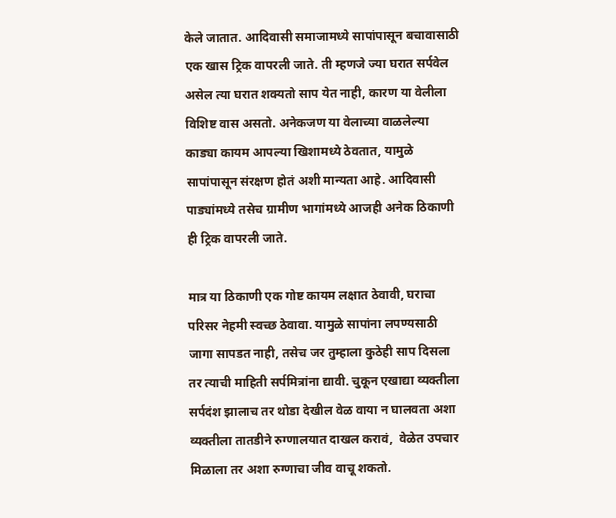केले जातात. आदिवासी समाजामध्ये सापांपासून बचावासाठी एक खास ट्रिक वापरली जाते. ती म्हणजे ज्या घरात सर्पवेल असेल त्या घरात शक्यतो साप येत नाही, कारण या वेलीला विशिष्ट वास असतो. अनेकजण या वेलाच्या वाळलेल्या काड्या कायम आपल्या खिशामध्ये ठेवतात, यामुळे सापांपासून संरक्षण होतं अशी मान्यता आहे. आदिवासी पाड्यांमध्ये तसेच ग्रामीण भागांमध्ये आजही अनेक ठिकाणी ही ट्रिक वापरली जाते.

मात्र या ठिकाणी एक गोष्ट कायम लक्षात ठेवावी, घराचा परिसर नेहमी स्वच्छ ठेवावा. यामुळे सापांना लपण्यसाठी जागा सापडत नाही, तसेच जर तुम्हाला कुठेही साप दिसला तर त्याची माहिती सर्पमित्रांना द्यावी. चुकून एखाद्या व्यक्तीला सर्पदंश झालाच तर थोडा देखील वेळ वाया न घालवता अशा व्यक्तीला तातडीने रुग्णालयात दाखल करावं,  वेळेत उपचार मिळाला तर अशा रुग्णाचा जीव वाचू शकतो.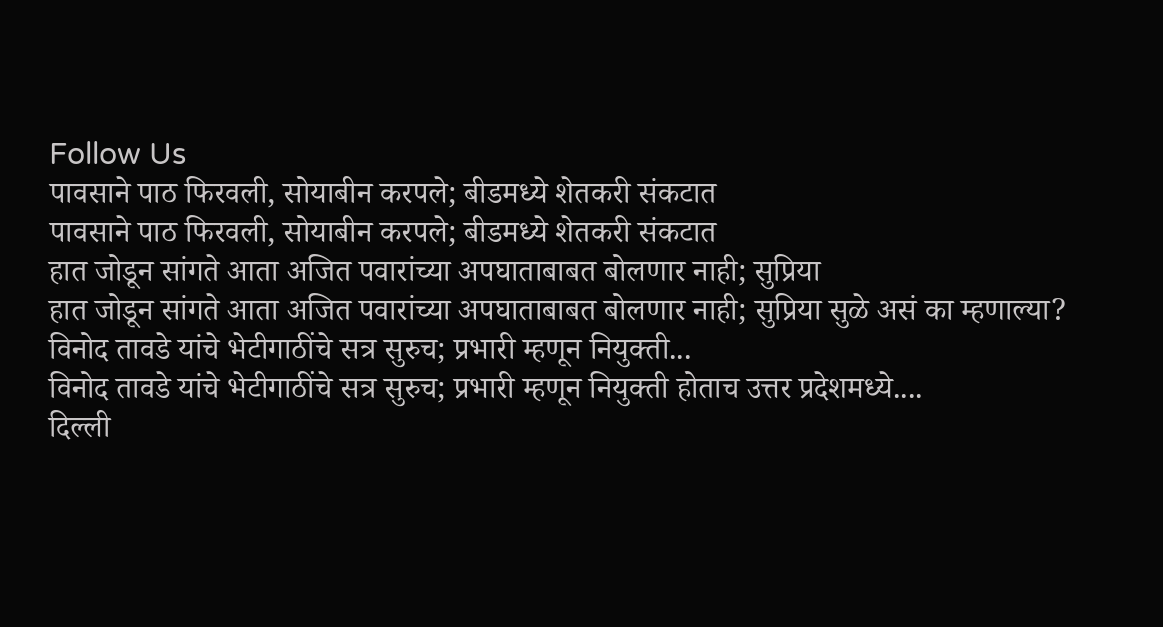Follow Us
पावसाने पाठ फिरवली, सोयाबीन करपले; बीडमध्ये शेतकरी संकटात
पावसाने पाठ फिरवली, सोयाबीन करपले; बीडमध्ये शेतकरी संकटात
हात जोडून सांगते आता अजित पवारांच्या अपघाताबाबत बोलणार नाही; सुप्रिया
हात जोडून सांगते आता अजित पवारांच्या अपघाताबाबत बोलणार नाही; सुप्रिया सुळे असं का म्हणाल्या?
विनोद तावडे यांचे भेटीगाठींचे सत्र सुरुच; प्रभारी म्हणून नियुक्ती...
विनोद तावडे यांचे भेटीगाठींचे सत्र सुरुच; प्रभारी म्हणून नियुक्ती होताच उत्तर प्रदेशमध्ये....
दिल्ली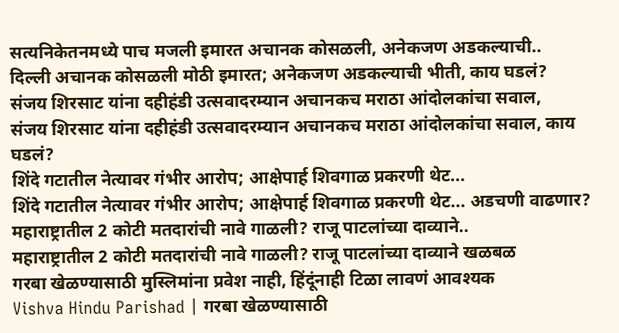सत्यनिकेतनमध्ये पाच मजली इमारत अचानक कोसळली, अनेकजण अडकल्याची..
दिल्ली अचानक कोसळली मोठी इमारत; अनेकजण अडकल्याची भीती, काय घडलं?
संजय शिरसाट यांना दहीहंडी उत्सवादरम्यान अचानकच मराठा आंदोलकांचा सवाल,
संजय शिरसाट यांना दहीहंडी उत्सवादरम्यान अचानकच मराठा आंदोलकांचा सवाल, काय घडलं?
शिंदे गटातील नेत्यावर गंभीर आरोप; आक्षेपार्ह शिवगाळ प्रकरणी थेट...
शिंदे गटातील नेत्यावर गंभीर आरोप; आक्षेपार्ह शिवगाळ प्रकरणी थेट... अडचणी वाढणार?
महाराष्ट्रातील 2 कोटी मतदारांची नावे गाळली? राजू पाटलांच्या दाव्याने..
महाराष्ट्रातील 2 कोटी मतदारांची नावे गाळली? राजू पाटलांच्या दाव्याने खळबळ
गरबा खेळण्यासाठी मुस्लिमांना प्रवेश नाही, हिंदूंनाही टिळा लावणं आवश्यक
Vishva Hindu Parishad | गरबा खेळण्यासाठी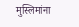मुस्लिमांना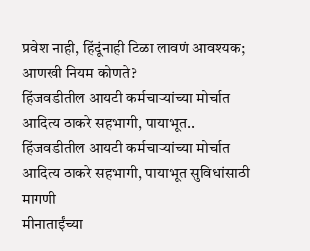प्रवेश नाही, हिंदूंनाही टिळा लावणं आवश्यक; आणखी नियम कोणते?
हिंजवडीतील आयटी कर्मचाऱ्यांच्या मोर्चात आदित्य ठाकरे सहभागी, पायाभूत..
हिंजवडीतील आयटी कर्मचाऱ्यांच्या मोर्चात आदित्य ठाकरे सहभागी, पायाभूत सुविधांसाठी मागणी
मीनाताईंच्या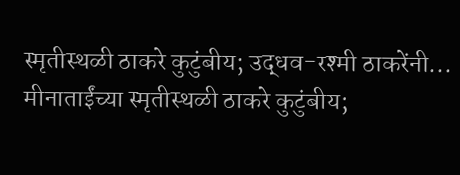स्मृतीस्थळी ठाकरे कुटुंबीय; उद्धव-रश्मी ठाकरेंनी...
मीनाताईंच्या स्मृतीस्थळी ठाकरे कुटुंबीय;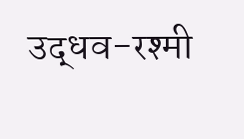उद्धव-रश्मी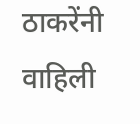ठाकरेंनी वाहिली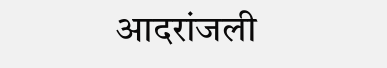आदरांजली